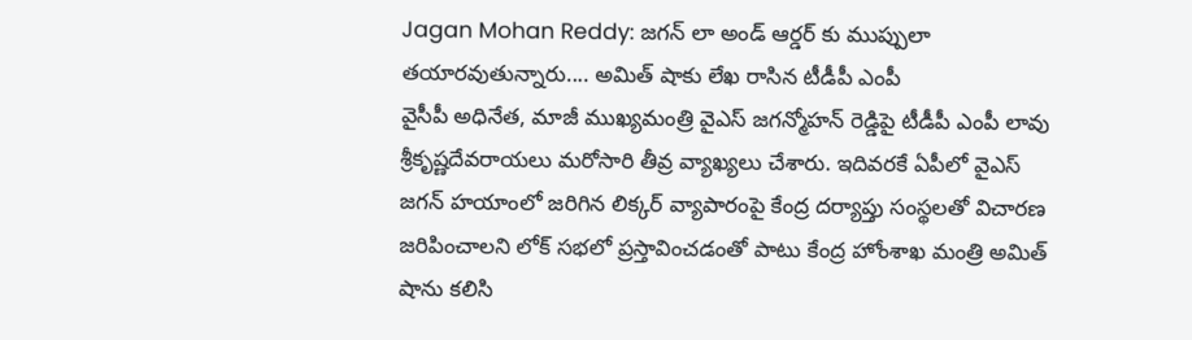Jagan Mohan Reddy: జగన్ లా అండ్ ఆర్డర్ కు ముప్పులా తయారవుతున్నారు.... అమిత్ షాకు లేఖ రాసిన టీడీపీ ఎంపీ
వైసీపీ అధినేత, మాజీ ముఖ్యమంత్రి వైఎస్ జగన్మోహన్ రెడ్డిపై టీడీపీ ఎంపీ లావు శ్రీకృష్ణదేవరాయలు మరోసారి తీవ్ర వ్యాఖ్యలు చేశారు. ఇదివరకే ఏపీలో వైఎస్ జగన్ హయాంలో జరిగిన లిక్కర్ వ్యాపారంపై కేంద్ర దర్యాప్తు సంస్థలతో విచారణ జరిపించాలని లోక్ సభలో ప్రస్తావించడంతో పాటు కేంద్ర హోంశాఖ మంత్రి అమిత్ షాను కలిసి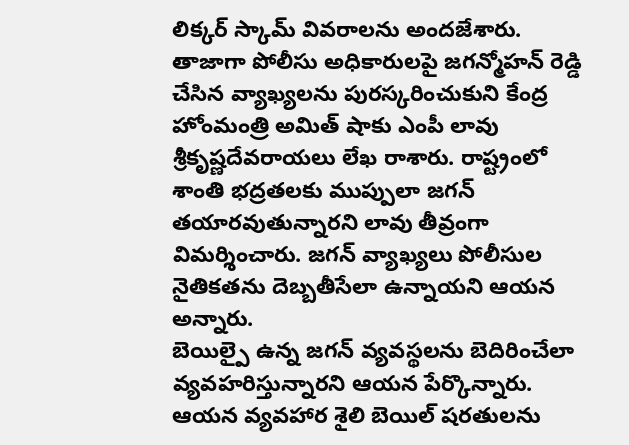లిక్కర్ స్కామ్ వివరాలను అందజేశారు.
తాజాగా పోలీసు అధికారులపై జగన్మోహన్ రెడ్డి చేసిన వ్యాఖ్యలను పురస్కరించుకుని కేంద్ర హోంమంత్రి అమిత్ షాకు ఎంపీ లావు శ్రీకృష్ణదేవరాయలు లేఖ రాశారు. రాష్ట్రంలో శాంతి భద్రతలకు ముప్పులా జగన్ తయారవుతున్నారని లావు తీవ్రంగా విమర్శించారు. జగన్ వ్యాఖ్యలు పోలీసుల నైతికతను దెబ్బతీసేలా ఉన్నాయని ఆయన అన్నారు.
బెయిల్పై ఉన్న జగన్ వ్యవస్థలను బెదిరించేలా వ్యవహరిస్తున్నారని ఆయన పేర్కొన్నారు. ఆయన వ్యవహార శైలి బెయిల్ షరతులను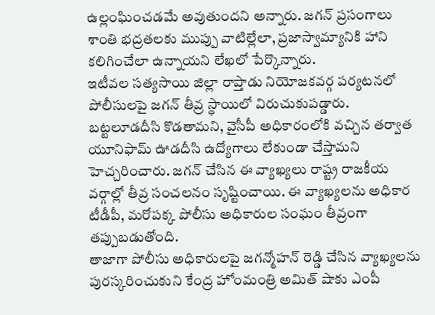ఉల్లంఘించడమే అవుతుందని అన్నారు. జగన్ ప్రసంగాలు శాంతి భద్రతలకు ముప్పు వాటిల్లేలా, ప్రజాస్వామ్యానికి హాని కలిగించేలా ఉన్నాయని లేఖలో పేర్కొన్నారు.
ఇటీవల సత్యసాయి జిల్లా రాప్తాడు నియోజకవర్గ పర్యటనలో పోలీసులపై జగన్ తీవ్ర స్థాయిలో విరుచుకుపడ్డారు. బట్టలూడదీసి కొడతామని, వైసీపీ అధికారంలోకి వచ్చిన తర్వాత యూనిఫామ్ ఊడదీసి ఉద్యోగాలు లేకుండా చేస్తామని హెచ్చరించారు. జగన్ చేసిన ఈ వ్యాఖ్యలు రాష్ట్ర రాజకీయ వర్గాల్లో తీవ్ర సంచలనం సృష్టించాయి. ఈ వ్యాఖ్యలను అధికార టీడీపీ, మరోపక్క పోలీసు అధికారుల సంఘం తీవ్రంగా తప్పుబడుతోంది.
తాజాగా పోలీసు అధికారులపై జగన్మోహన్ రెడ్డి చేసిన వ్యాఖ్యలను పురస్కరించుకుని కేంద్ర హోంమంత్రి అమిత్ షాకు ఎంపీ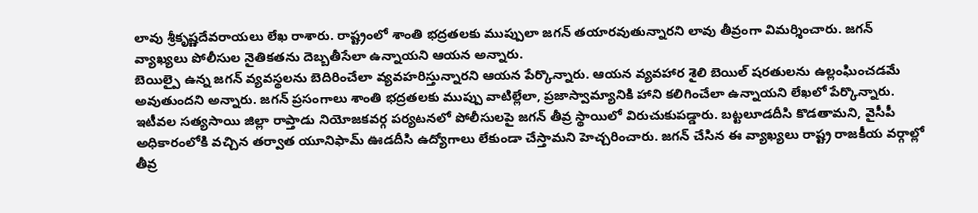లావు శ్రీకృష్ణదేవరాయలు లేఖ రాశారు. రాష్ట్రంలో శాంతి భద్రతలకు ముప్పులా జగన్ తయారవుతున్నారని లావు తీవ్రంగా విమర్శించారు. జగన్ వ్యాఖ్యలు పోలీసుల నైతికతను దెబ్బతీసేలా ఉన్నాయని ఆయన అన్నారు.
బెయిల్పై ఉన్న జగన్ వ్యవస్థలను బెదిరించేలా వ్యవహరిస్తున్నారని ఆయన పేర్కొన్నారు. ఆయన వ్యవహార శైలి బెయిల్ షరతులను ఉల్లంఘించడమే అవుతుందని అన్నారు. జగన్ ప్రసంగాలు శాంతి భద్రతలకు ముప్పు వాటిల్లేలా, ప్రజాస్వామ్యానికి హాని కలిగించేలా ఉన్నాయని లేఖలో పేర్కొన్నారు.
ఇటీవల సత్యసాయి జిల్లా రాప్తాడు నియోజకవర్గ పర్యటనలో పోలీసులపై జగన్ తీవ్ర స్థాయిలో విరుచుకుపడ్డారు. బట్టలూడదీసి కొడతామని, వైసీపీ అధికారంలోకి వచ్చిన తర్వాత యూనిఫామ్ ఊడదీసి ఉద్యోగాలు లేకుండా చేస్తామని హెచ్చరించారు. జగన్ చేసిన ఈ వ్యాఖ్యలు రాష్ట్ర రాజకీయ వర్గాల్లో తీవ్ర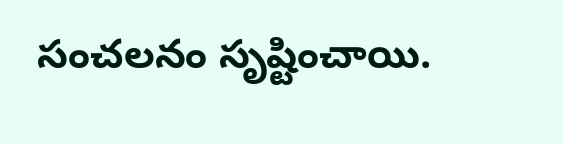సంచలనం సృష్టించాయి.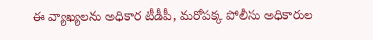ఈ వ్యాఖ్యలను అధికార టీడీపీ, మరోపక్క పోలీసు అధికారుల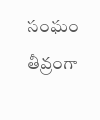సంఘం తీవ్రంగా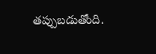తప్పుబడుతోంది.